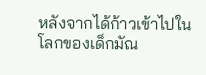หลังจากได้ก้าวเข้าไปในโลกของเด็กมัณ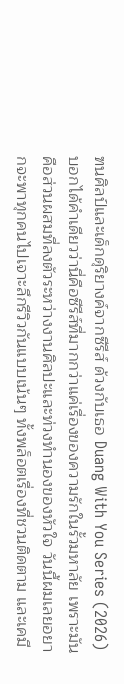ฑนศิลป์และเด็กดุริยางค์จากซีรีส์ ด้วงกับเธอ Duang With You Series (2026) บอกได้คำเดียวว่านี่คือซีรีส์ที่มากกว่าแค่เรื่องของความรักในรั้วมหาลัย เพราะมันคือส่วนผสมที่ลงตัวระหว่างงานศิลปะและท่วงทำนองของหัวใจ วันนี้ผมเลยอยากจะพาทุกคนไปเจาะลึกรีวิวกันแบบเน้นๆ ทั้งพล็อตเรื่องที่ชวนติดตาม และเคมี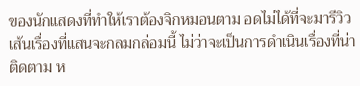ของนักแสดงที่ทำให้เราต้องจิกหมอนตาม อดไม่ได้ที่จะมารีวิวเส้นเรื่องที่แสนจะกลมกล่อมนี้ ไม่ว่าจะเป็นการดำเนินเรื่องที่น่าติดตาม ห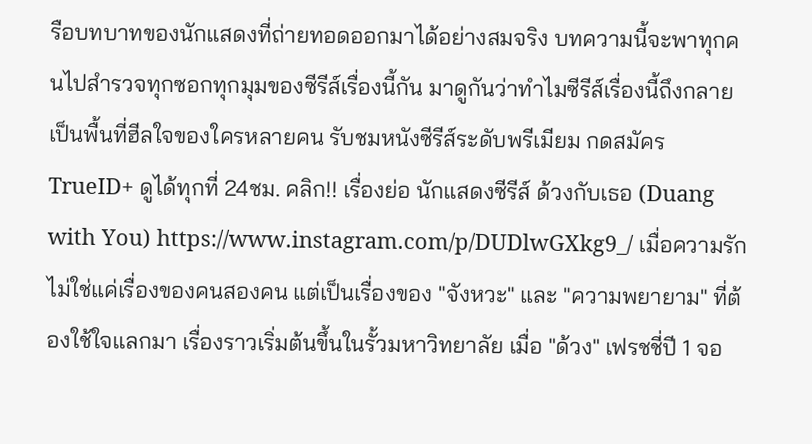รือบทบาทของนักแสดงที่ถ่ายทอดออกมาได้อย่างสมจริง บทความนี้จะพาทุกคนไปสำรวจทุกซอกทุกมุมของซีรีส์เรื่องนี้กัน มาดูกันว่าทำไมซีรีส์เรื่องนี้ถึงกลายเป็นพื้นที่ฮีลใจของใครหลายคน รับชมหนังซีรีส์ระดับพรีเมียม กดสมัคร TrueID+ ดูได้ทุกที่ 24ชม. คลิก!! เรื่องย่อ นักแสดงซีรีส์ ด้วงกับเธอ (Duang with You) https://www.instagram.com/p/DUDlwGXkg9_/ เมื่อความรักไม่ใช่แค่เรื่องของคนสองคน แต่เป็นเรื่องของ "จังหวะ" และ "ความพยายาม" ที่ต้องใช้ใจแลกมา เรื่องราวเริ่มต้นขึ้นในรั้วมหาวิทยาลัย เมื่อ "ด้วง" เฟรชชี่ปี 1 จอ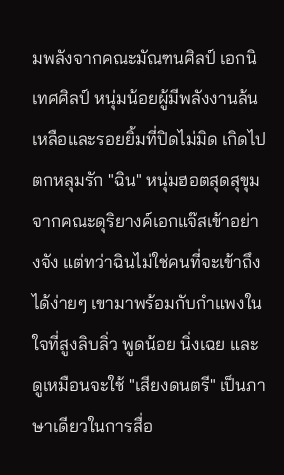มพลังจากคณะมัณฑนศิลป์ เอกนิเทศศิลป์ หนุ่มน้อยผู้มีพลังงานล้นเหลือและรอยยิ้มที่ปิดไม่มิด เกิดไปตกหลุมรัก "ฉิน" หนุ่มฮอตสุดสุขุมจากคณะดุริยางค์เอกแจ๊สเข้าอย่างจัง แต่ทว่าฉินไม่ใช่คนที่จะเข้าถึงได้ง่ายๆ เขามาพร้อมกับกำแพงในใจที่สูงลิบลิ่ว พูดน้อย นิ่งเฉย และดูเหมือนจะใช้ "เสียงดนตรี" เป็นภาษาเดียวในการสื่อ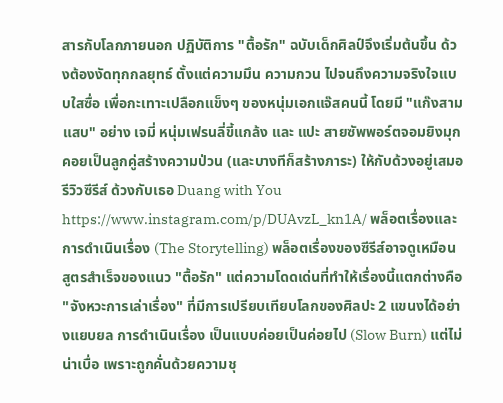สารกับโลกภายนอก ปฏิบัติการ "ตื้อรัก" ฉบับเด็กศิลป์จึงเริ่มต้นขึ้น ด้วงต้องงัดทุกกลยุทธ์ ตั้งแต่ความมึน ความกวน ไปจนถึงความจริงใจแบบใสซื่อ เพื่อกะเทาะเปลือกแข็งๆ ของหนุ่มเอกแจ๊สคนนี้ โดยมี "แก๊งสามแสบ" อย่าง เจมี่ หนุ่มเฟรนลี่ขี้แกล้ง และ แปะ สายซัพพอร์ตจอมยิงมุก คอยเป็นลูกคู่สร้างความป่วน (และบางทีก็สร้างภาระ) ให้กับด้วงอยู่เสมอ รีวิวซีรีส์ ด้วงกับเธอ Duang with You https://www.instagram.com/p/DUAvzL_kn1A/ พล็อตเรื่องและการดำเนินเรื่อง (The Storytelling) พล็อตเรื่องของซีรีส์อาจดูเหมือนสูตรสำเร็จของแนว "ตื้อรัก" แต่ความโดดเด่นที่ทำให้เรื่องนี้แตกต่างคือ "จังหวะการเล่าเรื่อง" ที่มีการเปรียบเทียบโลกของศิลปะ 2 แขนงได้อย่างแยบยล การดำเนินเรื่อง เป็นแบบค่อยเป็นค่อยไป (Slow Burn) แต่ไม่น่าเบื่อ เพราะถูกคั่นด้วยความชุ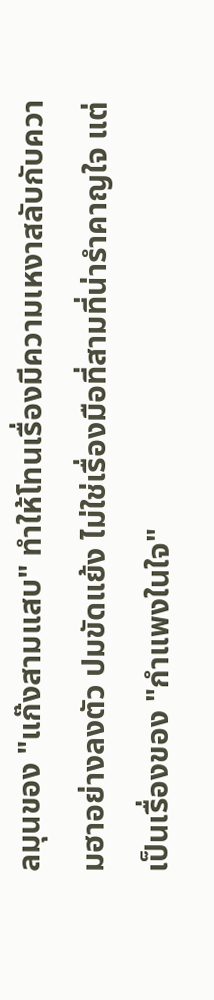ลมุนของ "แก๊งสามแสบ" ทำให้โทนเรื่องมีความเหงาสลับกับความฮาอย่างลงตัว ปมขัดแย้ง ไม่ใช่เรื่องมือที่สามที่น่ารำคาญใจ แต่เป็นเรื่องของ "กำแพงในใจ"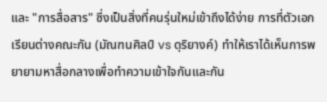และ "การสื่อสาร" ซึ่งเป็นสิ่งที่คนรุ่นใหม่เข้าถึงได้ง่าย การที่ตัวเอกเรียนต่างคณะกัน (มัณฑนศิลป์ vs ดุริยางค์) ทำให้เราได้เห็นการพยายามหาสื่อกลางเพื่อทำความเข้าใจกันและกัน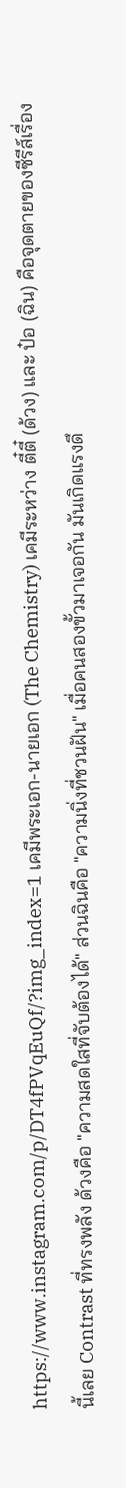https://www.instagram.com/p/DT4fPVqEuQf/?img_index=1 เคมีพระเอก-นายเอก (The Chemistry) เคมีระหว่าง ตี๋ตี๋ (ด้วง) และ ป๋อ (ฉิน) คือจุดตายของซีรีส์เรื่องนี้เลย Contrast ที่ทรงพลัง ด้วงคือ "ความสดใสที่จับต้องได้" ส่วนฉินคือ "ความนิ่งที่ชวนฝัน" เมื่อคนสองขั้วมาเจอกัน มันเกิดแรงดึ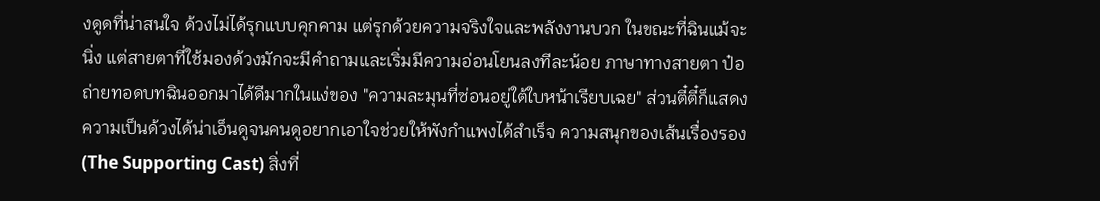งดูดที่น่าสนใจ ด้วงไม่ได้รุกแบบคุกคาม แต่รุกด้วยความจริงใจและพลังงานบวก ในขณะที่ฉินแม้จะนิ่ง แต่สายตาที่ใช้มองด้วงมักจะมีคำถามและเริ่มมีความอ่อนโยนลงทีละน้อย ภาษาทางสายตา ป๋อถ่ายทอดบทฉินออกมาได้ดีมากในแง่ของ "ความละมุนที่ซ่อนอยู่ใต้ใบหน้าเรียบเฉย" ส่วนตี๋ตี๋ก็แสดงความเป็นด้วงได้น่าเอ็นดูจนคนดูอยากเอาใจช่วยให้พังกำแพงได้สำเร็จ ความสนุกของเส้นเรื่องรอง (The Supporting Cast) สิ่งที่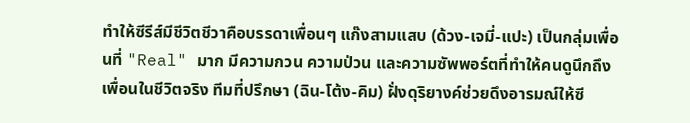ทำให้ซีรีส์มีชีวิตชีวาคือบรรดาเพื่อนๆ แก๊งสามแสบ (ด้วง-เจมี่-แปะ) เป็นกลุ่มเพื่อนที่ "Real" มาก มีความกวน ความป่วน และความซัพพอร์ตที่ทำให้คนดูนึกถึงเพื่อนในชีวิตจริง ทีมที่ปรึกษา (ฉิน-โต้ง-คิม) ฝั่งดุริยางค์ช่วยดึงอารมณ์ให้ซี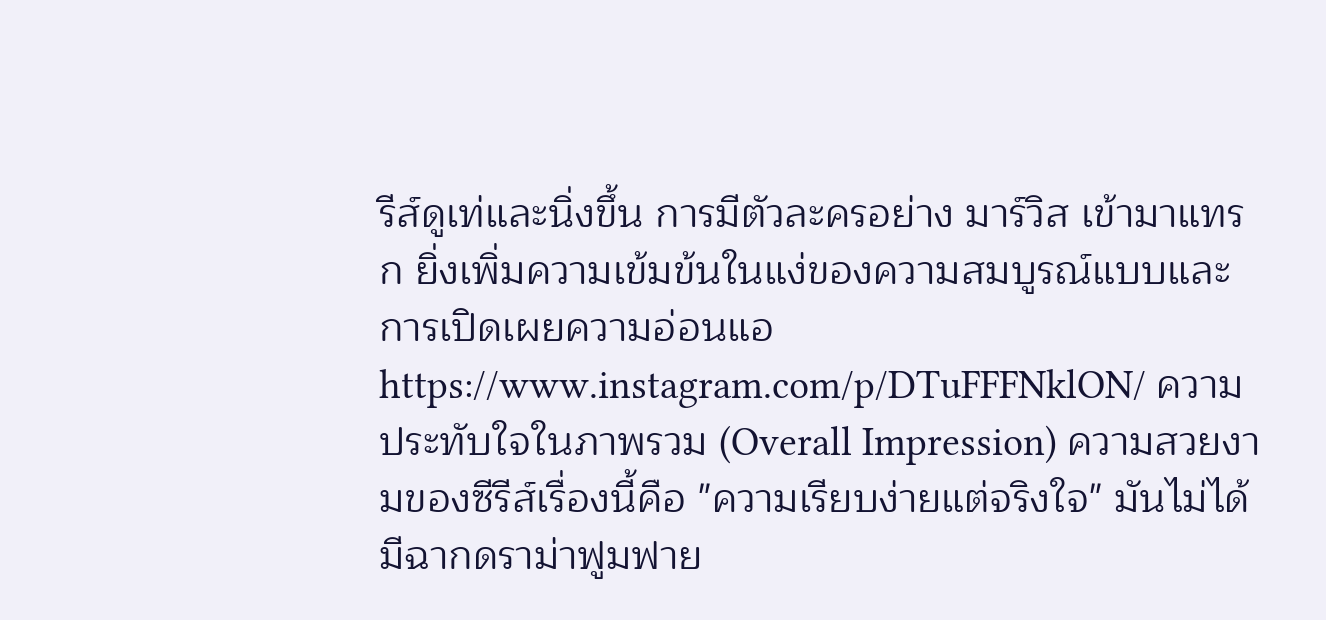รีส์ดูเท่และนิ่งขึ้น การมีตัวละครอย่าง มาร์วิส เข้ามาแทรก ยิ่งเพิ่มความเข้มข้นในแง่ของความสมบูรณ์แบบและการเปิดเผยความอ่อนแอ https://www.instagram.com/p/DTuFFFNklON/ ความประทับใจในภาพรวม (Overall Impression) ความสวยงามของซีรีส์เรื่องนี้คือ "ความเรียบง่ายแต่จริงใจ" มันไม่ได้มีฉากดราม่าฟูมฟาย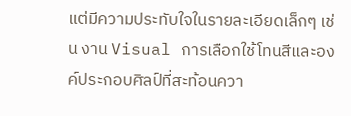แต่มีความประทับใจในรายละเอียดเล็กๆ เช่น งาน Visual การเลือกใช้โทนสีและองค์ประกอบศิลป์ที่สะท้อนควา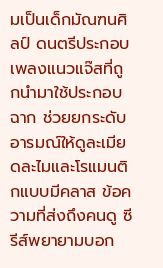มเป็นเด็กมัณฑนศิลป์ ดนตรีประกอบ เพลงแนวแจ๊สที่ถูกนำมาใช้ประกอบฉาก ช่วยยกระดับอารมณ์ให้ดูละเมียดละไมและโรแมนติกแบบมีคลาส ข้อความที่ส่งถึงคนดู ซีรีส์พยายามบอก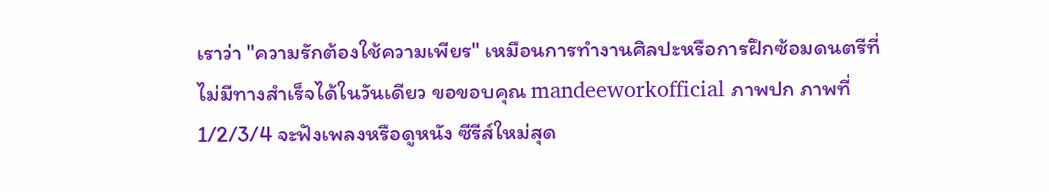เราว่า "ความรักต้องใช้ความเพียร" เหมือนการทำงานศิลปะหรือการฝึกซ้อมดนตรีที่ไม่มีทางสำเร็จได้ในวันเดียว ขอขอบคุณ mandeeworkofficial ภาพปก ภาพที่ 1/2/3/4 จะฟังเพลงหรือดูหนัง ซีรีส์ใหม่สุด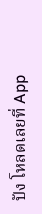ปัง โหลดเลยที่ App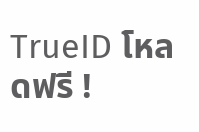TrueID โหลดฟรี !